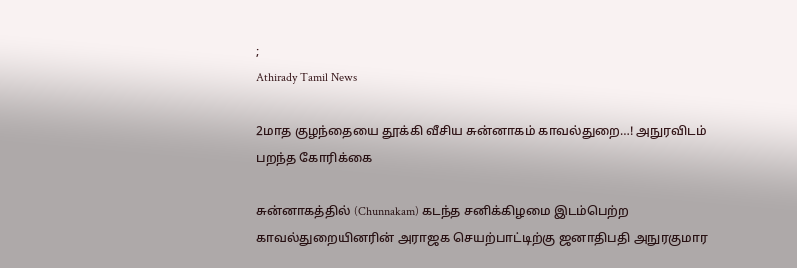;
Athirady Tamil News

2மாத குழந்தையை தூக்கி வீசிய சுன்னாகம் காவல்துறை…! அநுரவிடம் பறந்த கோரிக்கை

சுன்னாகத்தில் (Chunnakam) கடந்த சனிக்கிழமை இடம்பெற்ற காவல்துறையினரின் அராஜக செயற்பாட்டிற்கு ஜனாதிபதி அநுரகுமார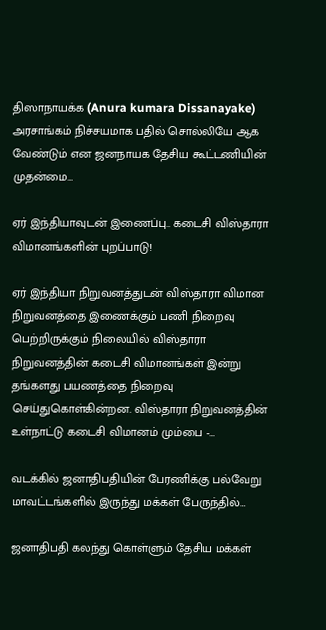திஸாநாயக்க (Anura kumara Dissanayake) அரசாங்கம் நிச்சயமாக பதில் சொல்லியே ஆக வேண்டும் என ஜனநாயக தேசிய கூட்டணியின் முதன்மை…

ஏர் இந்தியாவுடன் இணைப்பு.. கடைசி விஸ்தாரா விமானங்களின் புறப்பாடு!

ஏர் இந்தியா நிறுவனத்துடன் விஸ்தாரா விமான நிறுவனத்தை இணைக்கும் பணி நிறைவு பெற்றிருக்கும் நிலையில் விஸ்தாரா நிறுவனத்தின் கடைசி விமானங்கள் இன்று தங்களது பயணத்தை நிறைவு செய்துகொள்கின்றன. விஸ்தாரா நிறுவனத்தின் உள்நாட்டு கடைசி விமானம் மும்பை -…

வடக்கில் ஜனாதிபதியின் பேரணிக்கு பல்வேறு மாவட்டங்களில் இருந்து மக்கள் பேருந்தில்…

ஜனாதிபதி கலந்து கொள்ளும் தேசிய மக்கள்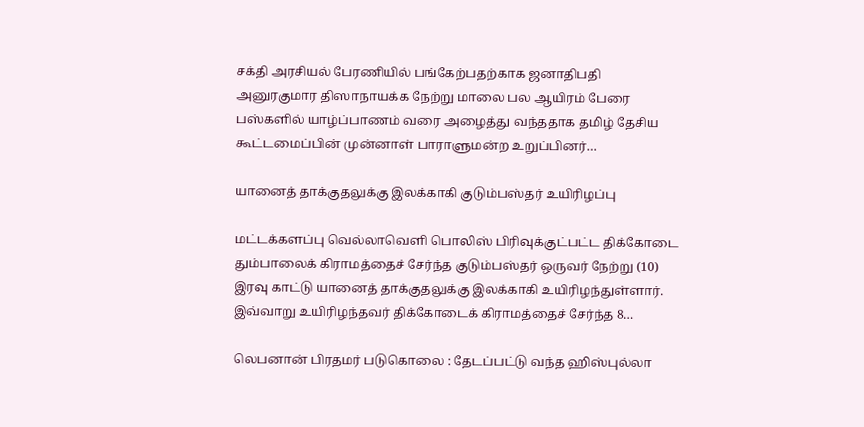சக்தி அரசியல் பேரணியில் பங்கேற்பதற்காக ஜனாதிபதி அனுரகுமார திஸாநாயக்க நேற்று மாலை பல ஆயிரம் பேரை பஸ்களில் யாழ்ப்பாணம் வரை அழைத்து வந்ததாக தமிழ் தேசிய கூட்டமைப்பின் முன்னாள் பாராளுமன்ற உறுப்பினர்…

யானைத் தாக்குதலுக்கு இலக்காகி குடும்பஸ்தர் உயிரிழப்பு

மட்டக்களப்பு வெல்லாவெளி பொலிஸ் பிரிவுக்குட்பட்ட திக்கோடை தும்பாலைக் கிராமத்தைச் சேர்ந்த குடும்பஸ்தர் ஒருவர் நேற்று (10) இரவு காட்டு யானைத் தாக்குதலுக்கு இலக்காகி உயிரிழந்துள்ளார். இவ்வாறு உயிரிழந்தவர் திக்கோடைக் கிராமத்தைச் சேர்ந்த 8…

லெபனான் பிரதமர் படுகொலை : தேடப்பட்டு வந்த ஹிஸ்புல்லா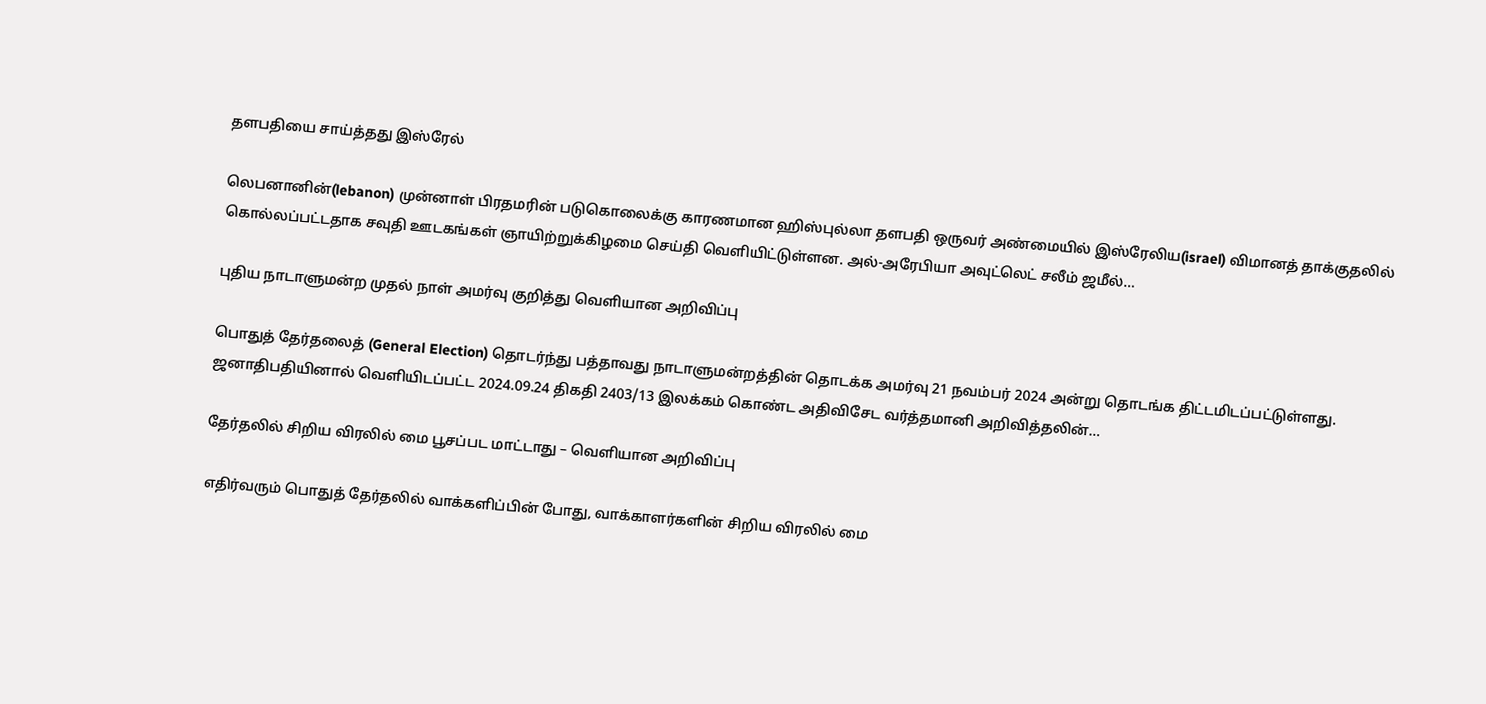தளபதியை சாய்த்தது இஸ்ரேல்

லெபனானின்(lebanon) முன்னாள் பிரதமரின் படுகொலைக்கு காரணமான ஹிஸ்புல்லா தளபதி ஒருவர் அண்மையில் இஸ்ரேலிய(israel) விமானத் தாக்குதலில் கொல்லப்பட்டதாக சவுதி ஊடகங்கள் ஞாயிற்றுக்கிழமை செய்தி வெளியிட்டுள்ளன. அல்-அரேபியா அவுட்லெட் சலீம் ஜமீல்…

புதிய நாடாளுமன்ற முதல் நாள் அமர்வு குறித்து வெளியான அறிவிப்பு

பொதுத் தேர்தலைத் (General Election) தொடர்ந்து பத்தாவது நாடாளுமன்றத்தின் தொடக்க அமர்வு 21 நவம்பர் 2024 அன்று தொடங்க திட்டமிடப்பட்டுள்ளது. ஜனாதிபதியினால் வெளியிடப்பட்ட 2024.09.24 திகதி 2403/13 இலக்கம் கொண்ட அதிவிசேட வர்த்தமானி அறிவித்தலின்…

தேர்தலில் சிறிய விரலில் மை பூசப்பட மாட்டாது – வெளியான அறிவிப்பு

எதிர்வரும் பொதுத் தேர்தலில் வாக்களிப்பின் போது, வாக்காளர்களின் சிறிய விரலில் மை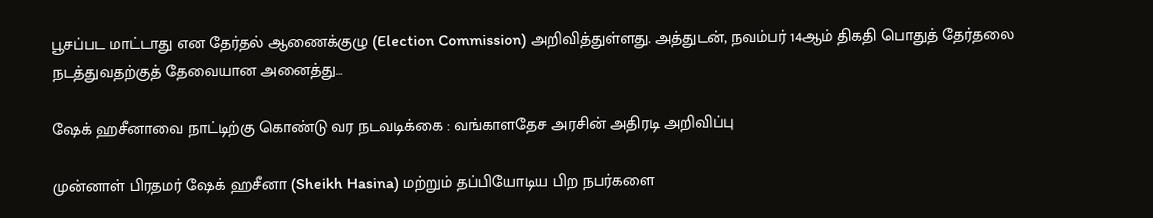பூசப்பட மாட்டாது என தேர்தல் ஆணைக்குழு (Election Commission) அறிவித்துள்ளது. அத்துடன், நவம்பர் 14ஆம் திகதி பொதுத் தேர்தலை நடத்துவதற்குத் தேவையான அனைத்து…

ஷேக் ஹசீனாவை நாட்டிற்கு கொண்டு வர நடவடிக்கை : வங்காளதேச அரசின் அதிரடி அறிவிப்பு

முன்னாள் பிரதமர் ஷேக் ஹசீனா (Sheikh Hasina) மற்றும் தப்பியோடிய பிற நபர்களை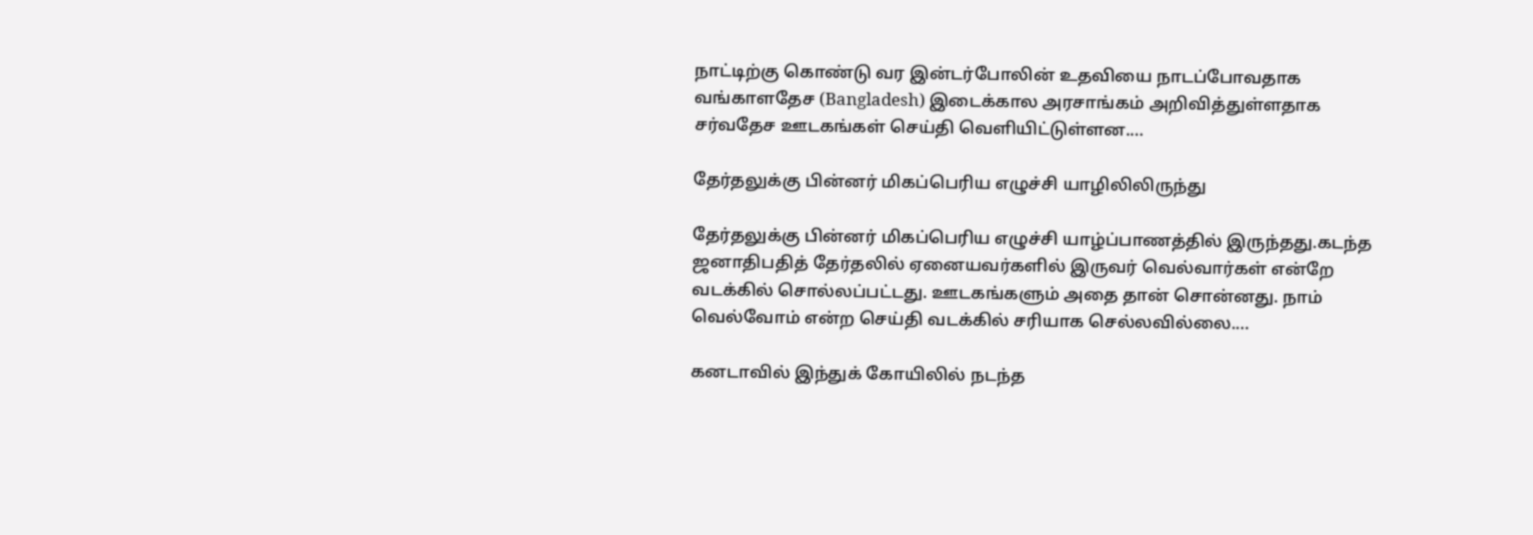நாட்டிற்கு கொண்டு வர இன்டர்போலின் உதவியை நாடப்போவதாக வங்காளதேச (Bangladesh) இடைக்கால அரசாங்கம் அறிவித்துள்ளதாக சர்வதேச ஊடகங்கள் செய்தி வெளியிட்டுள்ளன.…

தேர்தலுக்கு பின்னர் மிகப்பெரிய எழுச்சி யாழிலிலிருந்து

தேர்தலுக்கு பின்னர் மிகப்பெரிய எழுச்சி யாழ்ப்பாணத்தில் இருந்தது.கடந்த ஜனாதிபதித் தேர்தலில் ஏனையவர்களில் இருவர் வெல்வார்கள் என்றே வடக்கில் சொல்லப்பட்டது. ஊடகங்களும் அதை தான் சொன்னது. நாம் வெல்வோம் என்ற செய்தி வடக்கில் சரியாக செல்லவில்லை.…

கனடாவில் இந்துக் கோயிலில் நடந்த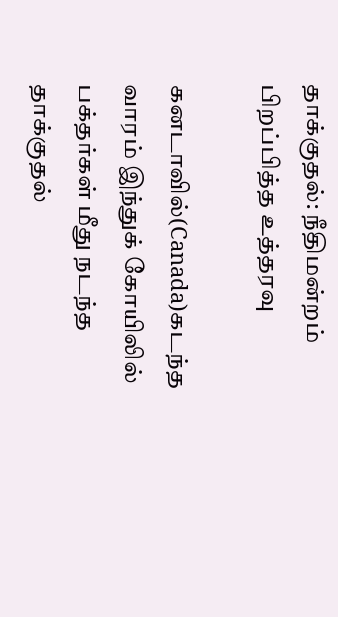தாக்குதல்: நீதிமன்றம் பிறப்பித்த உத்தரவு

கனடாவில்(Canada)கடந்த வாரம் இந்துக் கோயிலில் பக்தர்கள் மீது நடந்த தாக்குதல்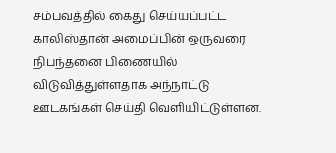சம்பவத்தில் கைது செய்யப்பட்ட காலிஸ்தான் அமைப்பின் ஒருவரை நிபந்தனை பிணையில் விடுவித்துள்ளதாக அந்நாட்டு ஊடகங்கள் செய்தி வெளியிட்டுள்ளன.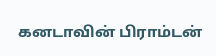கனடாவின் பிராம்டன்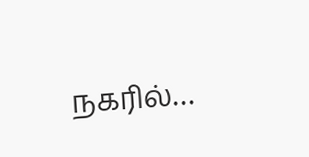நகரில்…